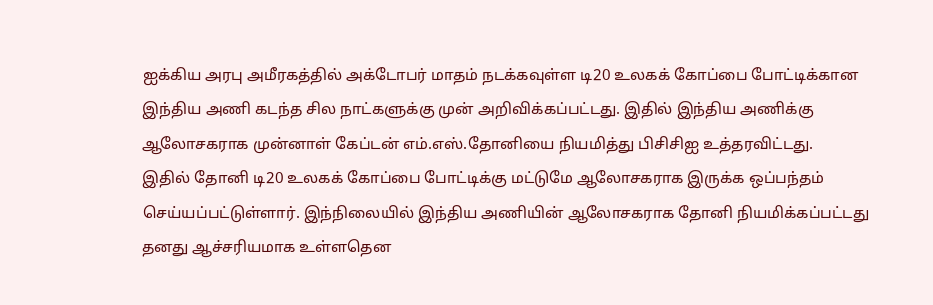ஐக்கிய அரபு அமீரகத்தில் அக்டோபர் மாதம் நடக்கவுள்ள டி20 உலகக் கோப்பை போட்டிக்கான இந்திய அணி கடந்த சில நாட்களுக்கு முன் அறிவிக்கப்பட்டது. இதில் இந்திய அணிக்கு ஆலோசகராக முன்னாள் கேப்டன் எம்.எஸ்.தோனியை நியமித்து பிசிசிஐ உத்தரவிட்டது.
இதில் தோனி டி20 உலகக் கோப்பை போட்டிக்கு மட்டுமே ஆலோசகராக இருக்க ஒப்பந்தம் செய்யப்பட்டுள்ளார். இந்நிலையில் இந்திய அணியின் ஆலோசகராக தோனி நியமிக்கப்பட்டது தனது ஆச்சரியமாக உள்ளதென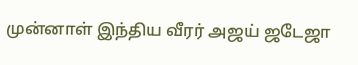முன்னாள் இந்திய வீரர் அஜய் ஜடேஜா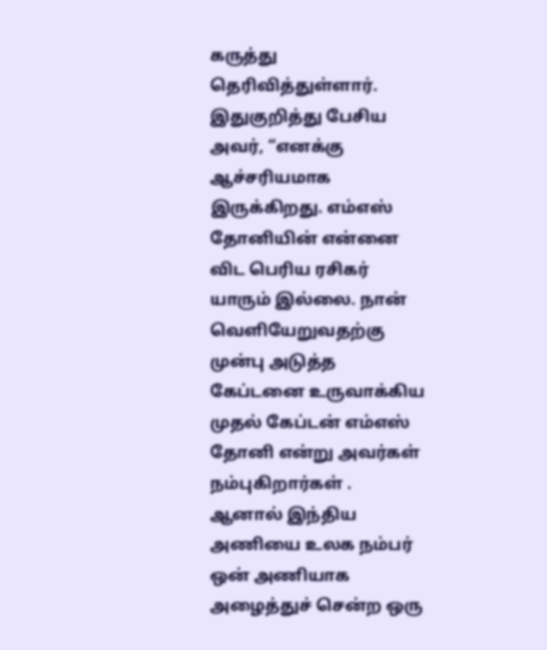கருத்து தெரிவித்துள்ளார்.
இதுகுறித்து பேசிய அவர், “எனக்கு ஆச்சரியமாக இருக்கிறது. எம்எஸ் தோனியின் என்னை விட பெரிய ரசிகர் யாரும் இல்லை. நான் வெளியேறுவதற்கு முன்பு அடுத்த கேப்டனை உருவாக்கிய முதல் கேப்டன் எம்எஸ் தோனி என்று அவர்கள் நம்புகிறார்கள் .
ஆனால் இந்திய அணியை உலக நம்பர் ஒன் அணியாக அழைத்துச் சென்ற ஒரு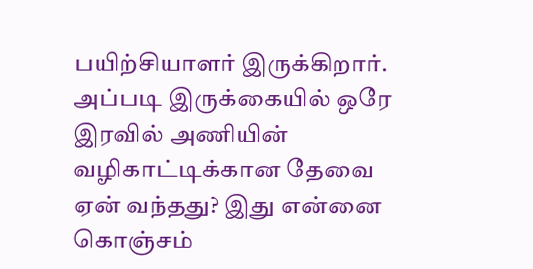பயிற்சியாளர் இருக்கிறார். அப்படி இருக்கையில் ஒரே இரவில் அணியின் வழிகாட்டிக்கான தேவை ஏன் வந்தது? இது என்னை கொஞ்சம்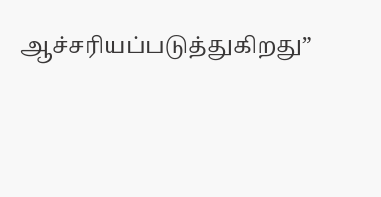ஆச்சரியப்படுத்துகிறது”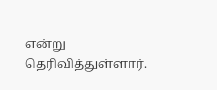என்று தெரிவித்துள்ளார்.